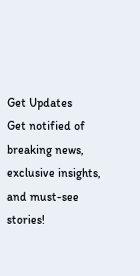Get Updates
Get notified of breaking news, exclusive insights, and must-see stories!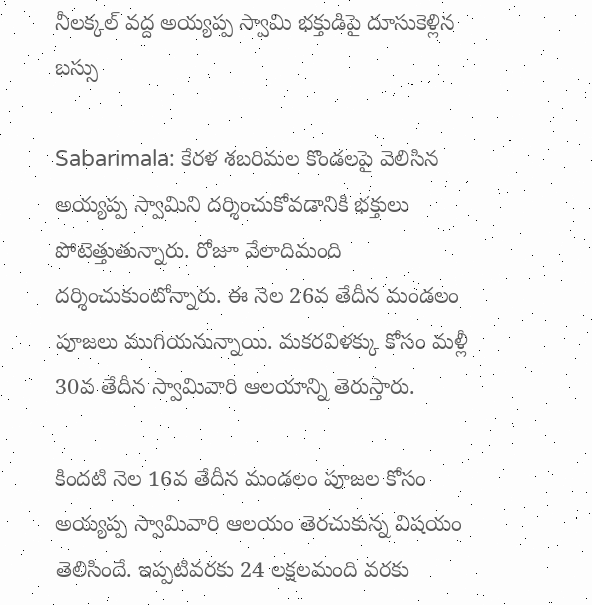నీలక్కల్ వద్ద అయ్యప్ప స్వామి భక్తుడిపై దూసుకెళ్లిన బస్సు

Sabarimala: కేరళ శబరిమల కొండలపై వెలిసిన అయ్యప్ప స్వామిని దర్శించుకోవడానికి భక్తులు పోటెత్తుతున్నారు. రోజూ వేలాదిమంది దర్శించుకుంటోన్నారు. ఈ నెల 26వ తేదీన మండలం పూజలు ముగియనున్నాయి. మకరవిళక్కు కోసం మళ్లీ 30వ తేదీన స్వామివారి ఆలయాన్ని తెరుస్తారు.

కిందటి నెల 16వ తేదీన మండలం పూజల కోసం అయ్యప్ప స్వామివారి ఆలయం తెరచుకున్న విషయం తెలిసిందే. ఇప్పటివరకు 24 లక్షలమంది వరకు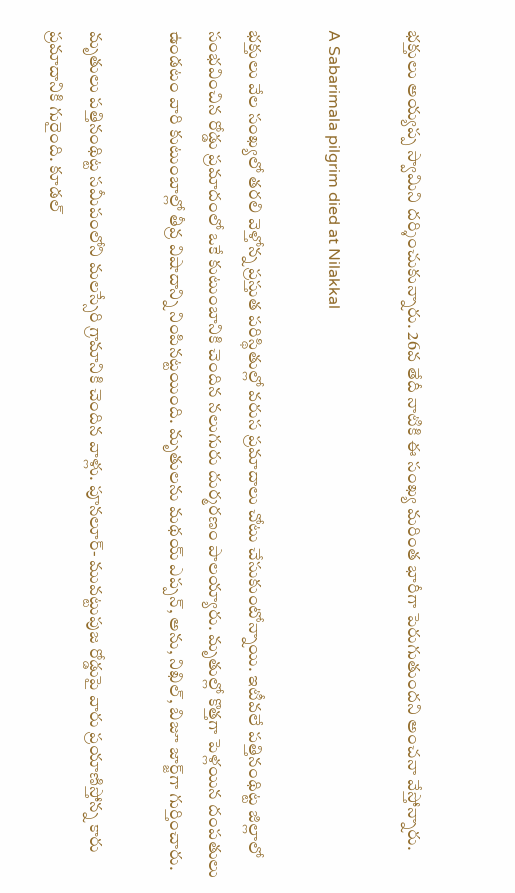భక్తులు అయ్యప్ప స్వామిని దర్శించుకున్నారు. 26వ తేదీ నాటికి ఈ సంఖ్య మరింత భారీగా పెరుగుతుందని అంచనా వేస్తోన్నారు.

A Sabarimala pilgrim died at Nilakkal

భక్తులు వేల సంఖ్యలో తరలి వెళ్తోన్న ప్రస్తుత పరిస్థితుల్లో వరుస ప్రమాదాలు చోటు చేసుకుంటోన్నాయి. ఇటీవలే పత్తినంథిట్ట జిల్లాలో సంభవించిన రోడ్డు ప్రమాదంలో ఒకే కుటుంబానికి చెందిన నలుగురు దుర్మరణం పాలయ్యారు. మృతుల్లో కొత్తగా పెళ్లయిన దంపతులు ఉండటం వారి కుటుంబాల్లో తీవ్ర విషాదాన్ని నింపినట్టయింది. మృతులను మథయ్ ఎప్పన్, అను, నిఖిల్, బిజూ జార్జ్‌గా గుర్తించారు.

మృతులు పత్తినంథిట్ట సమీపంలోని మలస్సేరి గ్రామానికి చెందిన వాళ్లు. పూనలూర్- మువట్టుపుజ రోడ్డుపై వారు ప్రయాణిస్తోన్న కారు ప్రమాదానికి గురైంది. కూడల్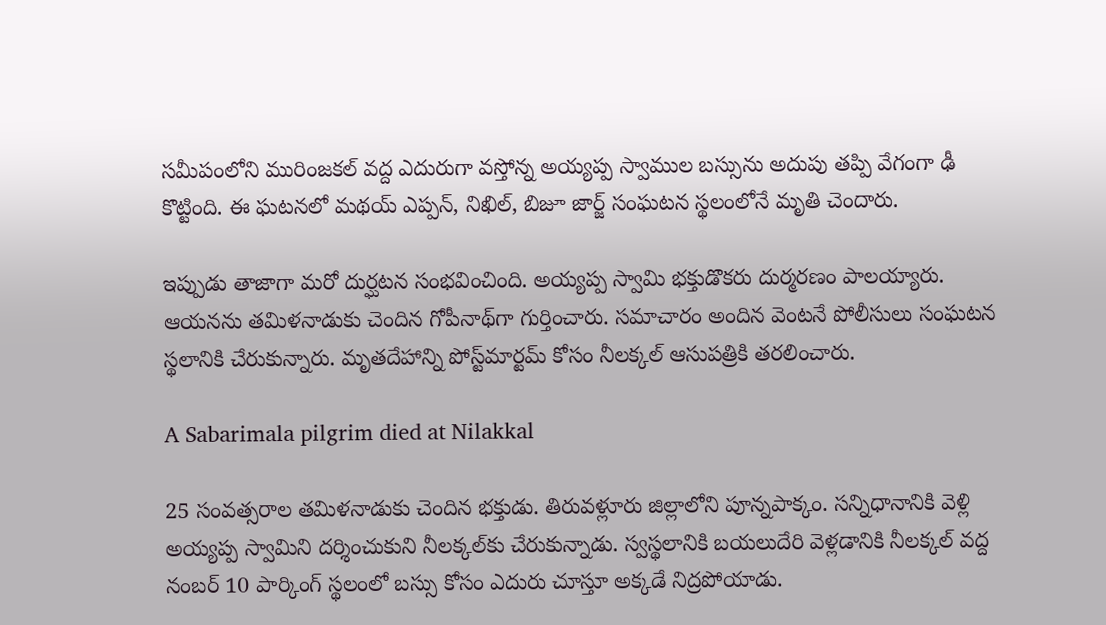సమీపంలోని మురింజకల్ వద్ద ఎదురుగా వస్తోన్న అయ్యప్ప స్వాముల బస్సును అదుపు తప్పి వేగంగా ఢీ కొట్టింది. ఈ ఘటనలో మథయ్ ఎప్పన్, నిఖిల్, బిజూ జార్జ్‌ సంఘటన స్థలంలోనే మృతి చెందారు.

ఇప్పుడు తాజాగా మరో దుర్ఘటన సంభవించింది. అయ్యప్ప స్వామి భక్తుడొకరు దుర్మరణం పాలయ్యారు. ఆయనను తమిళనాడుకు చెందిన గోపీనాథ్‌గా గుర్తించారు. సమాచారం అందిన వెంటనే పోలీసులు సంఘటన స్థలానికి చేరుకున్నారు. మృతదేహాన్ని పోస్ట్‌మార్టమ్ కోసం నీలక్కల్ ఆసుపత్రికి తరలించారు.

A Sabarimala pilgrim died at Nilakkal

25 సంవత్సరాల తమిళనాడుకు చెందిన భక్తుడు. తిరువళ్లూరు జిల్లాలోని పూన్నపాక్కం. సన్నిధానానికి వెళ్లి అయ్యప్ప స్వామిని దర్శించుకుని నీలక్కల్‌కు చేరుకున్నాడు. స్వస్థలానికి బయలుదేరి వెళ్లడానికి నీలక్కల్ వద్ద నంబర్ 10 పార్కింగ్ స్థలంలో బస్సు కోసం ఎదురు చూస్తూ అక్కడే నిద్రపోయాడు.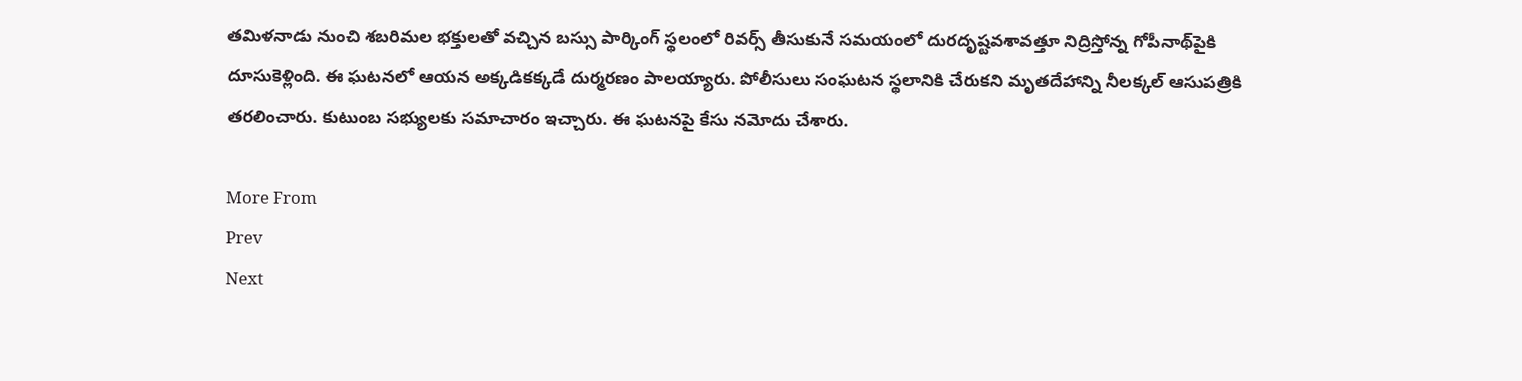తమిళనాడు నుంచి శబరిమల భక్తులతో వచ్చిన బస్సు పార్కింగ్ స్థలంలో రివర్స్ తీసుకునే సమయంలో దురదృష్టవశావత్తూ నిద్రిస్తోన్న గోపీనాథ్‌పైకి దూసుకెళ్లింది. ఈ ఘటనలో ఆయన అక్కడికక్కడే దుర్మరణం పాలయ్యారు. పోలీసులు సంఘటన స్థలానికి చేరుకని మృతదేహాన్ని నీలక్కల్ ఆసుపత్రికి తరలించారు. కుటుంబ సభ్యులకు సమాచారం ఇచ్చారు. ఈ ఘటనపై కేసు నమోదు చేశారు.

More From
Prev
Next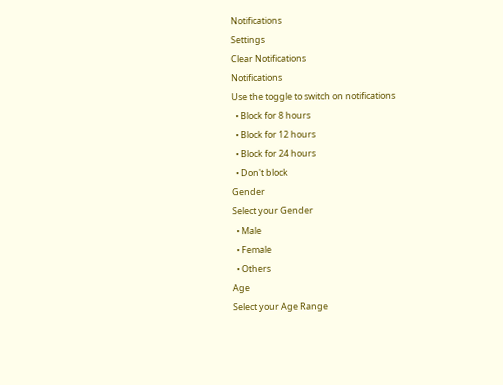Notifications
Settings
Clear Notifications
Notifications
Use the toggle to switch on notifications
  • Block for 8 hours
  • Block for 12 hours
  • Block for 24 hours
  • Don't block
Gender
Select your Gender
  • Male
  • Female
  • Others
Age
Select your Age Range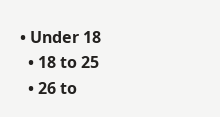• Under 18
  • 18 to 25
  • 26 to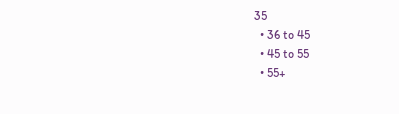35
  • 36 to 45
  • 45 to 55
  • 55+